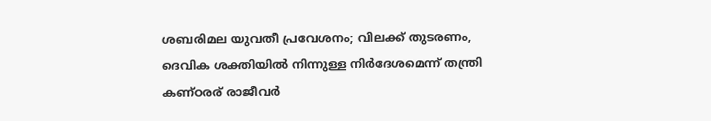ശബരിമല യുവതീ പ്രവേശനം; വിലക്ക് തുടരണം, ദെവിക ശക്തിയിൽ നിന്നുള്ള നിർദേശമെന്ന് തന്ത്രി കണ്ഠരര് രാജീവർ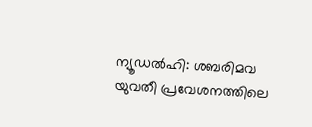ന്യൂഡൽഹി: ശബരിമവ യുവതീ പ്രവേശനത്തിലെ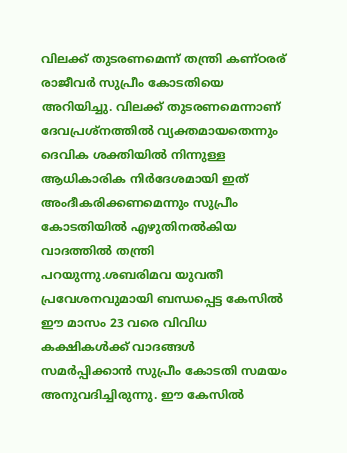വിലക്ക് തുടരണമെന്ന് തന്ത്രി കണ്ഠരര് രാജീവർ സുപ്രീം കോടതിയെ അറിയിച്ചു. വിലക്ക് തുടരണമെന്നാണ് ദേവപ്രശ്നത്തിൽ വ്യക്തമായതെന്നും ദെവിക ശക്തിയിൽ നിന്നുള്ള ആധികാരിക നിർദേശമായി ഇത് അംദീകരിക്കണമെന്നും സുപ്രീം കോടതിയിൽ എഴുതിനൽകിയ വാദത്തിൽ തന്ത്രി പറയുന്നു.ശബരിമവ യുവതീ പ്രവേശനവുമായി ബന്ധപ്പെട്ട കേസിൽ ഈ മാസം 23 വരെ വിവിധ കക്ഷികൾക്ക് വാദങ്ങൾ സമർപ്പിക്കാൻ സുപ്രീം കോടതി സമയം അനുവദിച്ചിരുന്നു. ഈ കേസിൽ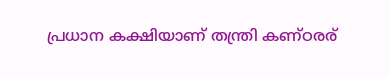പ്രധാന കക്ഷിയാണ് തന്ത്രി കണ്ഠരര്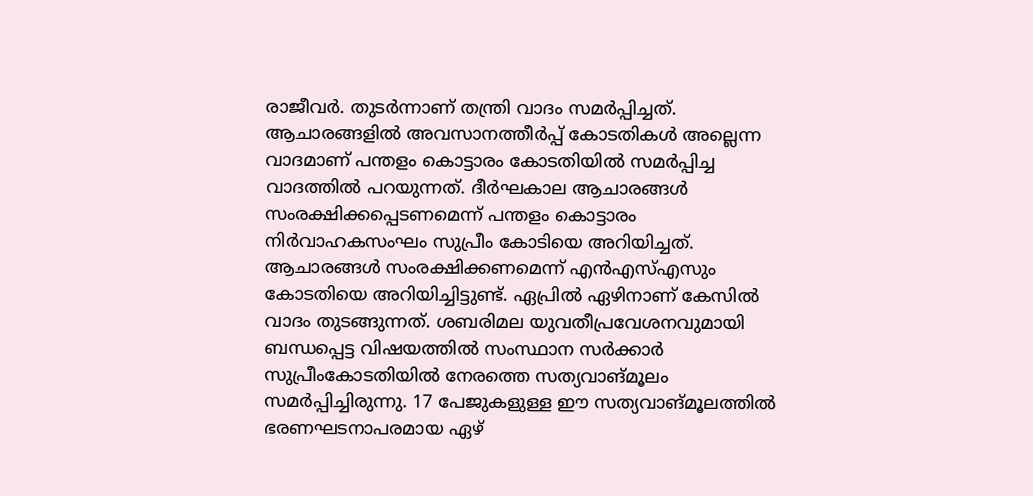രാജീവർ. തുടർന്നാണ് തന്ത്രി വാദം സമർപ്പിച്ചത്. ആചാരങ്ങളിൽ അവസാനത്തീർപ്പ് കോടതികൾ അല്ലെന്ന വാദമാണ് പന്തളം കൊട്ടാരം കോടതിയിൽ സമർപ്പിച്ച വാദത്തിൽ പറയുന്നത്. ദീർഘകാല ആചാരങ്ങൾ സംരക്ഷിക്കപ്പെടണമെന്ന് പന്തളം കൊട്ടാരം നിർവാഹകസംഘം സുപ്രീം കോടിയെ അറിയിച്ചത്. ആചാരങ്ങൾ സംരക്ഷിക്കണമെന്ന് എൻഎസ്എസും കോടതിയെ അറിയിച്ചിട്ടുണ്ട്. ഏപ്രിൽ ഏഴിനാണ് കേസിൽ വാദം തുടങ്ങുന്നത്. ശബരിമല യുവതീപ്രവേശനവുമായി ബന്ധപ്പെട്ട വിഷയത്തിൽ സംസ്ഥാന സർക്കാർ സുപ്രീംകോടതിയിൽ നേരത്തെ സത്യവാങ്മൂലം സമർപ്പിച്ചിരുന്നു. 17 പേജുകളുള്ള ഈ സത്യവാങ്മൂലത്തിൽ ഭരണഘടനാപരമായ ഏഴ്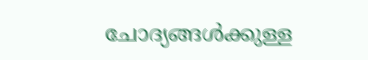ചോദ്യങ്ങൾക്കുള്ള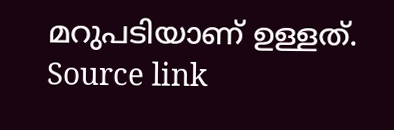മറുപടിയാണ് ഉള്ളത്.
Source link